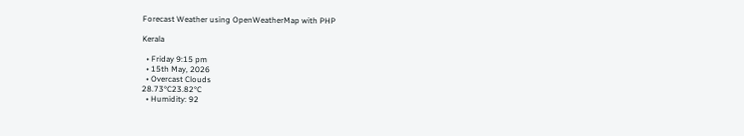Forecast Weather using OpenWeatherMap with PHP

Kerala

  • Friday 9:15 pm
  • 15th May, 2026
  • Overcast Clouds
28.73°C23.82°C
  • Humidity: 92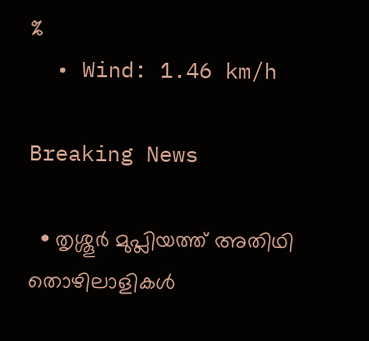%
  • Wind: 1.46 km/h

Breaking News

  • തൃശ്ശൂർ മുപ്ലിയത്ത് അതിഥി തൊഴിലാളികൾ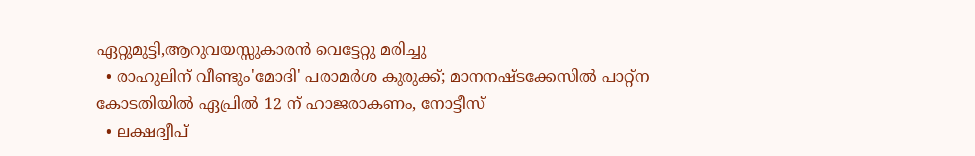ഏറ്റുമുട്ടി,ആറുവയസ്സുകാരൻ വെട്ടേറ്റു മരിച്ചു
  • രാഹുലിന് വീണ്ടും'മോദി' പരാമര്‍ശ കുരുക്ക്; മാനനഷ്ടക്കേസിൽ പാറ്റ്ന കോടതിയിൽ ഏപ്രിൽ 12 ന് ഹാജരാകണം, നോട്ടീസ്
  • ലക്ഷദ്വീപ്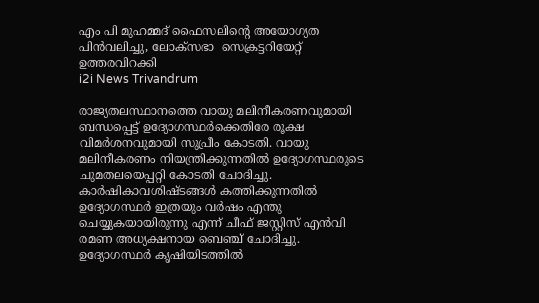എം പി മുഹമ്മദ് ഫൈസലിൻ്റെ അയോഗ്യത പിൻവലിച്ചു, ലോക്സഭാ  സെക്രട്ടറിയേറ്റ് ഉത്തരവിറക്കി
i2i News Trivandrum

രാജ്യതലസ്ഥാനത്തെ വായു മലിനീകരണവുമായി ബന്ധപ്പെട്ട് ഉദ്യോഗസ്ഥർക്കെതിരേ രൂക്ഷ വിമർശനവുമായി സുപ്രീം കോടതി. വായു മലിനീകരണം നിയന്ത്രിക്കുന്നതിൽ ഉദ്യോഗസ്ഥരുടെ ചുമതലയെപ്പറ്റി കോടതി ചോദിച്ചു. കാർഷികാവശിഷ്ടങ്ങൾ കത്തിക്കുന്നതിൽ ഉദ്യോഗസ്ഥർ ഇത്രയും വർഷം എന്തു ചെയ്യുകയായിരുന്നു എന്ന് ചീഫ് ജസ്റ്റിസ് എൻവി രമണ അധ്യക്ഷനായ ബെഞ്ച് ചോദിച്ചു. ഉദ്യോഗസ്ഥർ കൃഷിയിടത്തിൽ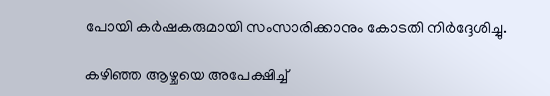പോയി കർഷകരുമായി സംസാരിക്കാനും കോടതി നിർദ്ദേശിച്ചു.

കഴിഞ്ഞ ആഴ്ചയെ അപേക്ഷിച്ച്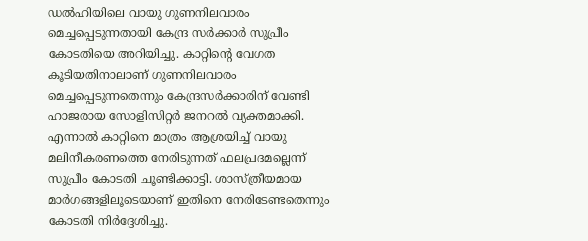ഡൽഹിയിലെ വായു ഗുണനിലവാരം മെച്ചപ്പെടുന്നതായി കേന്ദ്ര സർക്കാർ സുപ്രീം കോടതിയെ അറിയിച്ചു. കാറ്റിന്റെ വേഗത കൂടിയതിനാലാണ് ഗുണനിലവാരം മെച്ചപ്പെടുന്നതെന്നും കേന്ദ്രസർക്കാരിന് വേണ്ടി ഹാജരായ സോളിസിറ്റർ ജനറൽ വ്യക്തമാക്കി. എന്നാൽ കാറ്റിനെ മാത്രം ആശ്രയിച്ച് വായു മലിനീകരണത്തെ നേരിടുന്നത് ഫലപ്രദമല്ലെന്ന് സുപ്രീം കോടതി ചൂണ്ടിക്കാട്ടി. ശാസ്ത്രീയമായ മാർഗങ്ങളിലൂടെയാണ് ഇതിനെ നേരിടേണ്ടതെന്നും കോടതി നിർദ്ദേശിച്ചു.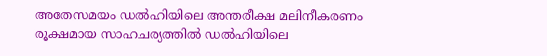അതേസമയം ഡൽഹിയിലെ അന്തരീക്ഷ മലിനീകരണം രൂക്ഷമായ സാഹചര്യത്തിൽ ഡൽഹിയിലെ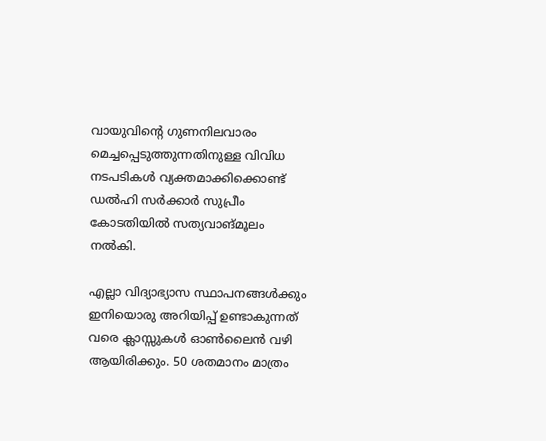വായുവിന്റെ ഗുണനിലവാരം മെച്ചപ്പെടുത്തുന്നതിനുള്ള വിവിധ നടപടികൾ വ്യക്തമാക്കിക്കൊണ്ട് ഡൽഹി സർക്കാർ സുപ്രീം കോടതിയിൽ സത്യവാങ്മൂലം നൽകി.

എല്ലാ വിദ്യാഭ്യാസ സ്ഥാപനങ്ങൾക്കും ഇനിയൊരു അറിയിപ്പ് ഉണ്ടാകുന്നത് വരെ ക്ലാസ്സുകൾ ഓൺലൈൻ വഴി ആയിരിക്കും. 50 ശതമാനം മാത്രം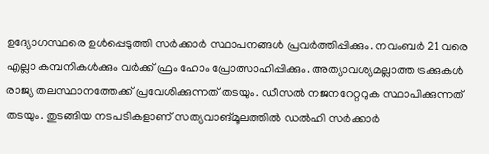ഉദ്യോഗസ്ഥരെ ഉൾപ്പെടുത്തി സർക്കാർ സ്ഥാപനങ്ങൾ പ്രവർത്തിപ്പിക്കും. നവംബർ 21 വരെ എല്ലാ കമ്പനികൾക്കും വർക്ക് ഫ്രം ഹോം പ്രോത്സാഹിപ്പിക്കും. അത്യാവശ്യമല്ലാത്ത ട്രക്കുകൾ രാജ്യ തലസ്ഥാനത്തേക്ക് പ്രവേശിക്കുന്നത് തടയും. ഡീസൽ നജനറേറ്ററുക സ്ഥാപിക്കുന്നത് തടയും. തുടങ്ങിയ നടപടികളാണ് സത്യവാങ്മൂലത്തിൽ ഡൽഹി സർക്കാർ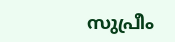സുപ്രീം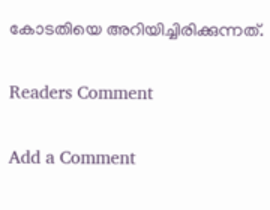കോടതിയെ അറിയിച്ചിരിക്കുന്നത്.

Readers Comment

Add a Comment